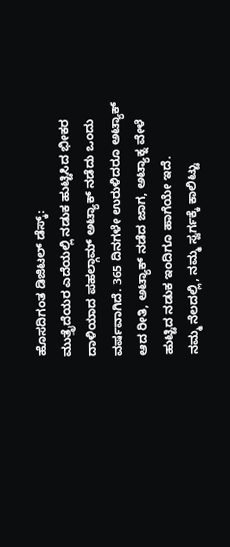ಹೊಸದಿಗಂತ ಡಿಜಿಟಲ್ ಡೆಸ್ಕ್:
ಮುತ್ತೈದೆಯರ ಎದೆಯಲ್ಲಿ ನಡುಕ ಹುಟ್ಟಿಸಿದ ಭೀಕರ ದಾಳಿಯಾದ ಪಹಲ್ಗಾಮ್ ಅಟ್ಯಾಕ್ ನಡೆದು ಒಂದು ವರ್ಷವಾಗಿದೆ. 365 ದಿನಗಳೇ ಉರುಳಿದರೂ ಅಟ್ಯಾಕ್ ಆದ ರೀತಿ, ಅಟ್ಯಾಕ್ ನಡೆದ ಜಾಗ, ಅಟ್ಯಾಕ್ನ ವೇಳೆ ಹುಟ್ಟಿದ ನಡುಕ ಇಂದಿಗೂ ಹಾಗೆಯೇ ಇದೆ.
ನಮ್ಮ ನೆಲದಲ್ಲಿ, ನಮ್ಮ ಸ್ವರ್ಗಕ್ಕೆ ಕಾಲಿಟ್ಟು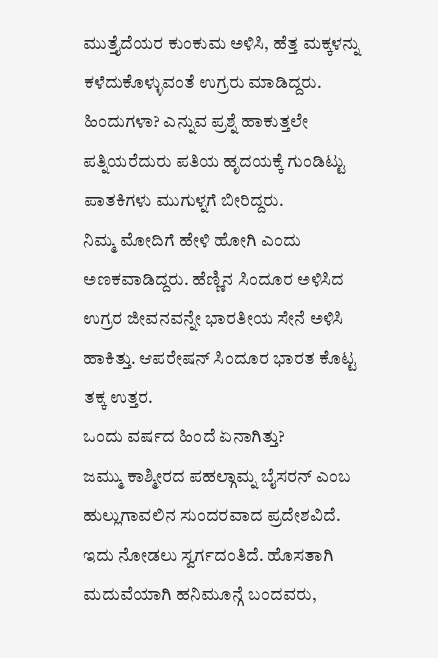ಮುತ್ತೈದೆಯರ ಕುಂಕುಮ ಅಳಿಸಿ, ಹೆತ್ತ ಮಕ್ಕಳನ್ನು ಕಳೆದುಕೊಳ್ಳುವಂತೆ ಉಗ್ರರು ಮಾಡಿದ್ದರು. ಹಿಂದುಗಳಾ? ಎನ್ನುವ ಪ್ರಶ್ನೆ ಹಾಕುತ್ತಲೇ ಪತ್ನಿಯರೆದುರು ಪತಿಯ ಹೃದಯಕ್ಕೆ ಗುಂಡಿಟ್ಟು ಪಾತಕಿಗಳು ಮುಗುಳ್ನಗೆ ಬೀರಿದ್ದರು.
ನಿಮ್ಮ ಮೋದಿಗೆ ಹೇಳಿ ಹೋಗಿ ಎಂದು ಅಣಕವಾಡಿದ್ದರು. ಹೆಣ್ಣಿನ ಸಿಂದೂರ ಅಳಿಸಿದ ಉಗ್ರರ ಜೀವನವನ್ನೇ ಭಾರತೀಯ ಸೇನೆ ಅಳಿಸಿ ಹಾಕಿತ್ತು. ಆಪರೇಷನ್ ಸಿಂದೂರ ಭಾರತ ಕೊಟ್ಟ ತಕ್ಕ ಉತ್ತರ.
ಒಂದು ವರ್ಷದ ಹಿಂದೆ ಏನಾಗಿತ್ತು?
ಜಮ್ಮು ಕಾಶ್ಮೀರದ ಪಹಲ್ಗಾಮ್ನ ಬೈಸರನ್ ಎಂಬ ಹುಲ್ಲುಗಾವಲಿನ ಸುಂದರವಾದ ಪ್ರದೇಶವಿದೆ. ಇದು ನೋಡಲು ಸ್ವರ್ಗದಂತಿದೆ. ಹೊಸತಾಗಿ ಮದುವೆಯಾಗಿ ಹನಿಮೂನ್ಗೆ ಬಂದವರು,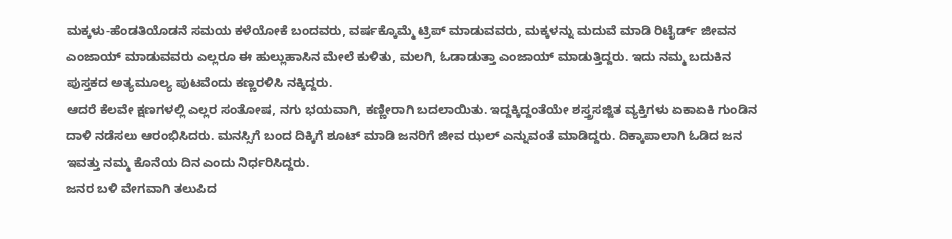ಮಕ್ಕಳು-ಹೆಂಡತಿಯೊಡನೆ ಸಮಯ ಕಳೆಯೋಕೆ ಬಂದವರು, ವರ್ಷಕ್ಕೊಮ್ಮೆ ಟ್ರಿಪ್ ಮಾಡುವವರು, ಮಕ್ಕಳನ್ನು ಮದುವೆ ಮಾಡಿ ರಿಟೈರ್ಡ್ ಜೀವನ ಎಂಜಾಯ್ ಮಾಡುವವರು ಎಲ್ಲರೂ ಈ ಹುಲ್ಲುಹಾಸಿನ ಮೇಲೆ ಕುಳಿತು, ಮಲಗಿ, ಓಡಾಡುತ್ತಾ ಎಂಜಾಯ್ ಮಾಡುತ್ತಿದ್ದರು. ಇದು ನಮ್ಮ ಬದುಕಿನ ಪುಸ್ತಕದ ಅತ್ಯಮೂಲ್ಯ ಪುಟವೆಂದು ಕಣ್ಣರಳಿಸಿ ನಕ್ಕಿದ್ದರು.
ಆದರೆ ಕೆಲವೇ ಕ್ಷಣಗಳಲ್ಲಿ ಎಲ್ಲರ ಸಂತೋಷ, ನಗು ಭಯವಾಗಿ, ಕಣ್ಣೀರಾಗಿ ಬದಲಾಯಿತು. ಇದ್ದಕ್ಕಿದ್ದಂತೆಯೇ ಶಸ್ತ್ರಸಜ್ಜಿತ ವ್ಯಕ್ತಿಗಳು ಏಕಾಏಕಿ ಗುಂಡಿನ ದಾಳಿ ನಡೆಸಲು ಆರಂಭಿಸಿದರು. ಮನಸ್ಸಿಗೆ ಬಂದ ದಿಕ್ಕಿಗೆ ಶೂಟ್ ಮಾಡಿ ಜನರಿಗೆ ಜೀವ ಝಲ್ ಎನ್ನುವಂತೆ ಮಾಡಿದ್ದರು. ದಿಕ್ಕಾಪಾಲಾಗಿ ಓಡಿದ ಜನ ಇವತ್ತು ನಮ್ಮ ಕೊನೆಯ ದಿನ ಎಂದು ನಿರ್ಧರಿಸಿದ್ದರು.
ಜನರ ಬಳಿ ವೇಗವಾಗಿ ತಲುಪಿದ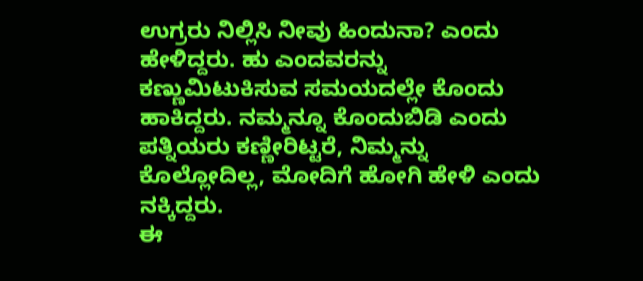ಉಗ್ರರು ನಿಲ್ಲಿಸಿ ನೀವು ಹಿಂದುನಾ? ಎಂದು ಹೇಳಿದ್ದರು. ಹು ಎಂದವರನ್ನು ಕಣ್ಣುಮಿಟುಕಿಸುವ ಸಮಯದಲ್ಲೇ ಕೊಂದು ಹಾಕಿದ್ದರು. ನಮ್ಮನ್ನೂ ಕೊಂದುಬಿಡಿ ಎಂದು ಪತ್ನಿಯರು ಕಣ್ಣೀರಿಟ್ಟರೆ, ನಿಮ್ಮನ್ನು ಕೊಲ್ಲೋದಿಲ್ಲ, ಮೋದಿಗೆ ಹೋಗಿ ಹೇಳಿ ಎಂದು ನಕ್ಕಿದ್ದರು.
ಈ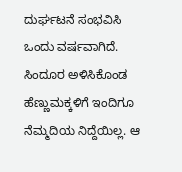ದುರ್ಘಟನೆ ಸಂಭವಿಸಿ ಒಂದು ವರ್ಷವಾಗಿದೆ. ಸಿಂದೂರ ಅಳಿಸಿಕೊಂಡ ಹೆಣ್ಣುಮಕ್ಕಳಿಗೆ ಇಂದಿಗೂ ನೆಮ್ಮದಿಯ ನಿದ್ದೆಯಿಲ್ಲ. ಆ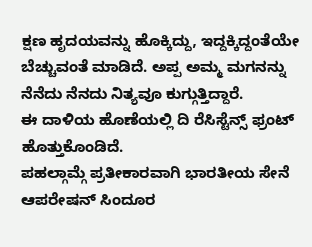ಕ್ಷಣ ಹೃದಯವನ್ನು ಹೊಕ್ಕಿದ್ದು, ಇದ್ದಕ್ಕಿದ್ದಂತೆಯೇ ಬೆಚ್ಚುವಂತೆ ಮಾಡಿದೆ. ಅಪ್ಪ ಅಮ್ಮ ಮಗನನ್ನು ನೆನೆದು ನೆನದು ನಿತ್ಯವೂ ಕುಗ್ಗುತ್ತಿದ್ದಾರೆ.
ಈ ದಾಳಿಯ ಹೊಣೆಯಲ್ಲಿ ದಿ ರೆಸಿಸ್ಟೆನ್ಸ್ ಫ್ರಂಟ್ ಹೊತ್ತುಕೊಂಡಿದೆ.
ಪಹಲ್ಗಾಮ್ಗೆ ಪ್ರತೀಕಾರವಾಗಿ ಭಾರತೀಯ ಸೇನೆ ಆಪರೇಷನ್ ಸಿಂದೂರ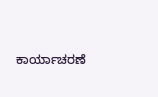ಕಾರ್ಯಾಚರಣೆ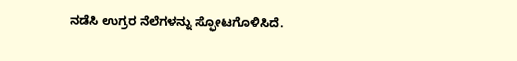ನಡೆಸಿ ಉಗ್ರರ ನೆಲೆಗಳನ್ನು ಸ್ಫೋಟಗೊಳಿಸಿದೆ.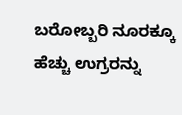ಬರೋಬ್ಬರಿ ನೂರಕ್ಕೂ ಹೆಚ್ಚು ಉಗ್ರರನ್ನು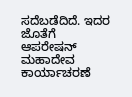ಸದೆಬಡೆದಿದೆ. ಇದರ ಜೊತೆಗೆ ಆಪರೇಷನ್ ಮಹಾದೇವ ಕಾರ್ಯಾಚರಣೆ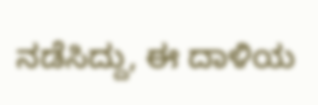ನಡೆಸಿದ್ದು, ಈ ದಾಳಿಯ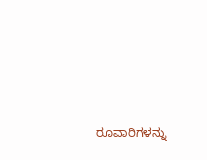ರೂವಾರಿಗಳನ್ನು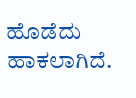ಹೊಡೆದು ಹಾಕಲಾಗಿದೆ.